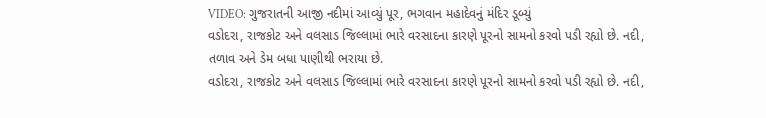VIDEO: ગુજરાતની આજી નદીમાં આવ્યું પૂર, ભગવાન મહાદેવનું મંદિર ડૂબ્યું
વડોદરા, રાજકોટ અને વલસાડ જિલ્લામાં ભારે વરસાદના કારણે પૂરનો સામનો કરવો પડી રહ્યો છે. નદી, તળાવ અને ડેમ બધા પાણીથી ભરાયા છે.
વડોદરા, રાજકોટ અને વલસાડ જિલ્લામાં ભારે વરસાદના કારણે પૂરનો સામનો કરવો પડી રહ્યો છે. નદી,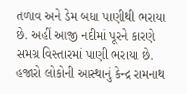તળાવ અને ડેમ બધા પાણીથી ભરાયા છે. અહીં આજી નદીમાં પૂરને કારણે સમગ્ર વિસ્તારમાં પાણી ભરાયા છે. હજારો લોકોની આસ્થાનું કેન્દ્ર રામનાથ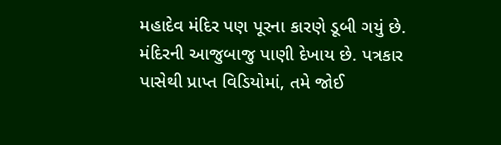મહાદેવ મંદિર પણ પૂરના કારણે ડૂબી ગયું છે. મંદિરની આજુબાજુ પાણી દેખાય છે. પત્રકાર પાસેથી પ્રાપ્ત વિડિયોમાં, તમે જોઈ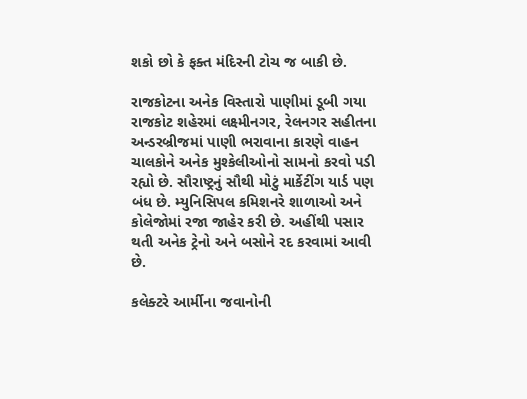શકો છો કે ફક્ત મંદિરની ટોચ જ બાકી છે.

રાજકોટના અનેક વિસ્તારો પાણીમાં ડૂબી ગયા
રાજકોટ શહેરમાં લક્ષ્મીનગર, રેલનગર સહીતના અન્ડરબ્રીજમાં પાણી ભરાવાના કારણે વાહન ચાલકોને અનેક મુશ્કેલીઓનો સામનો કરવો પડી રહ્યો છે. સૌરાષ્ટ્રનું સૌથી મોટું માર્કેટીંગ યાર્ડ પણ બંધ છે. મ્યુનિસિપલ કમિશનરે શાળાઓ અને કોલેજોમાં રજા જાહેર કરી છે. અહીંથી પસાર થતી અનેક ટ્રેનો અને બસોને રદ કરવામાં આવી છે.

કલેક્ટરે આર્મીના જવાનોની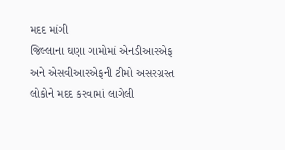મદદ માંગી
જિલ્લાના ઘણા ગામોમાં એનડીઆરએફ અને એસવીઆરએફની ટીમો અસરગ્રસ્ત લોકોને મદદ કરવામાં લાગેલી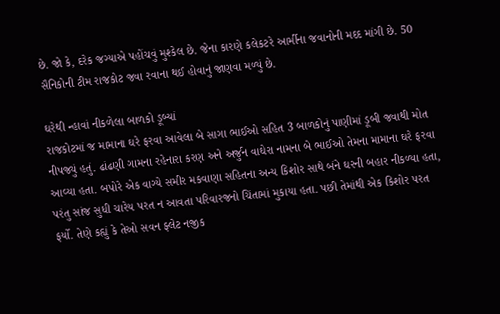છે. જો કે, દરેક જગ્યાએ પહોંચવું મુશ્કેલ છે. જેના કારણે કલેકટરે આર્મીના જવાનોની મદદ માંગી છે. 50 સૈનિકોની ટીમ રાજકોટ જવા રવાના થઈ હોવાનું જાણવા મળ્યું છે.

ઘરેથી ન્હાવાં નીકળેલા બાળકો ડૂબ્યાં
રાજકોટમાં જ મામાના ઘરે ફરવા આવેલા બે સાગા ભાઈઓ સહિત 3 બાળકોનું પાણીમાં ડૂબી જવાથી મોત નીપજ્યું હતું. ઢાંઢણી ગામના રહેનારા કરણ અને અર્જુન વાઘેરા નામના બે ભાઈઓ તેમના મામાના ઘરે ફરવા આવ્યા હતા. બપોરે એક વાગ્યે સમીર મકવાણા સહિતના અન્ય કિશોર સાથે બંને ઘરની બહાર નીકળ્યા હતા, પરંતુ સાંજ સુધી ચારેય પરત ન આવતા પરિવારજનો ચિંતામાં મુકાયા હતા. પછી તેમાંથી એક કિશોર પરત ફર્યો. તેણે કહ્યું કે તેઓ સવન ફ્લેટ નજીક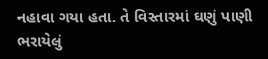નહાવા ગયા હતા. તે વિસ્તારમાં ઘણું પાણી ભરાયેલું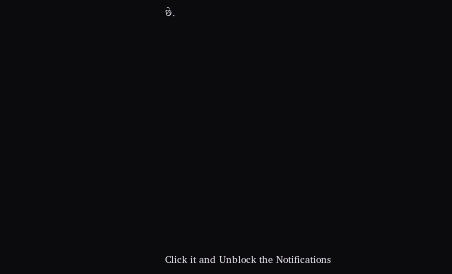છે.












Click it and Unblock the Notifications